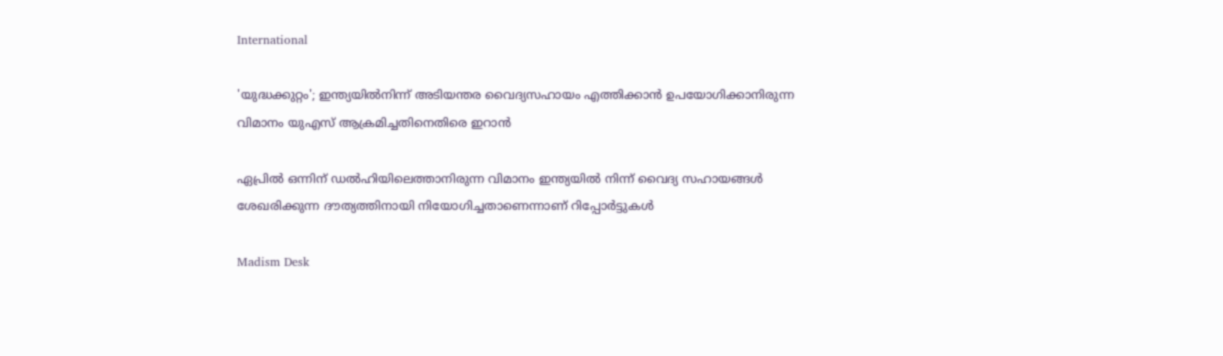International

'യുദ്ധക്കുറ്റം'; ഇന്ത്യയിൽനിന്ന് അടിയന്തര വൈദ്യസഹായം എത്തിക്കാൻ ഉപയോഗിക്കാനിരുന്ന വിമാനം യുഎസ് ആക്രമിച്ചതിനെതിരെ ഇറാൻ

ഏപ്രിൽ ഒന്നിന് ഡൽഹിയിലെത്താനിരുന്ന വിമാനം ഇന്ത്യയിൽ നിന്ന് വൈദ്യ സഹായങ്ങൾ ശേഖരിക്കുന്ന ദൗത്യത്തിനായി നിയോഗിച്ചതാണെന്നാണ് റിപ്പോർട്ടുകൾ

Madism Desk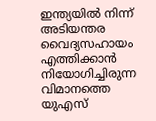ഇന്ത്യയിൽ നിന്ന് അടിയന്തര വൈദ്യസഹായം എത്തിക്കാൻ നിയോഗിച്ചിരുന്ന വിമാനത്തെ യുഎസ്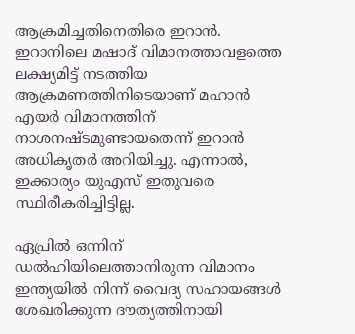ആക്രമിച്ചതിനെതിരെ ഇറാൻ. ഇറാനിലെ മഷാദ് വിമാനത്താവളത്തെ ലക്ഷ്യമിട്ട് നടത്തിയ ആക്രമണത്തിനിടെയാണ് മഹാൻ എയർ വിമാനത്തിന് നാശനഷ്ടമുണ്ടായതെന്ന് ഇറാൻ അധികൃതർ അറിയിച്ചു. എന്നാൽ, ഇക്കാര്യം യുഎസ് ഇതുവരെ സ്ഥിരീകരിച്ചിട്ടില്ല.

ഏപ്രിൽ ഒന്നിന് ഡൽഹിയിലെത്താനിരുന്ന വിമാനം ഇന്ത്യയിൽ നിന്ന് വൈദ്യ സഹായങ്ങൾ ശേഖരിക്കുന്ന ദൗത്യത്തിനായി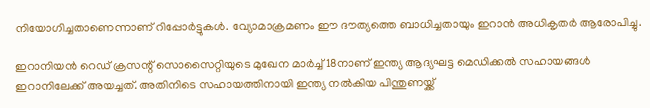നിയോഗിച്ചതാണെന്നാണ് റിപ്പോർട്ടുകൾ. വ്യോമാക്രമണം ഈ ദൗത്യത്തെ ബാധിച്ചതായും ഇറാൻ അധികൃതർ ആരോപിച്ചു.

ഇറാനിയൻ റെഡ് ക്രസന്റ് സൊസൈറ്റിയുടെ മുഖേന മാർച്ച് 18നാണ് ഇന്ത്യ ആദ്യഘട്ട മെഡിക്കൽ സഹായങ്ങൾ ഇറാനിലേക്ക് അയച്ചത്. അതിനിടെ സഹായത്തിനായി ഇന്ത്യ നൽകിയ പിന്തുണയ്ക്ക്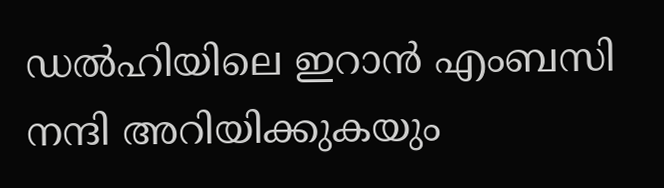ഡൽഹിയിലെ ഇറാൻ എംബസി നന്ദി അറിയിക്കുകയും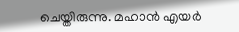ചെയ്തിരുന്നു. മഹാൻ എയർ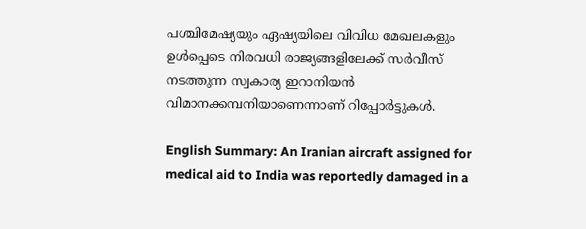പശ്ചിമേഷ്യയും ഏഷ്യയിലെ വിവിധ മേഖലകളും ഉൾപ്പെടെ നിരവധി രാജ്യങ്ങളിലേക്ക് സർവീസ് നടത്തുന്ന സ്വകാര്യ ഇറാനിയൻ വിമാനക്കമ്പനിയാണെന്നാണ് റിപ്പോർട്ടുകൾ.

English Summary: An Iranian aircraft assigned for medical aid to India was reportedly damaged in a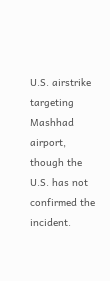U.S. airstrike targeting Mashhad airport, though the U.S. has not confirmed the incident.